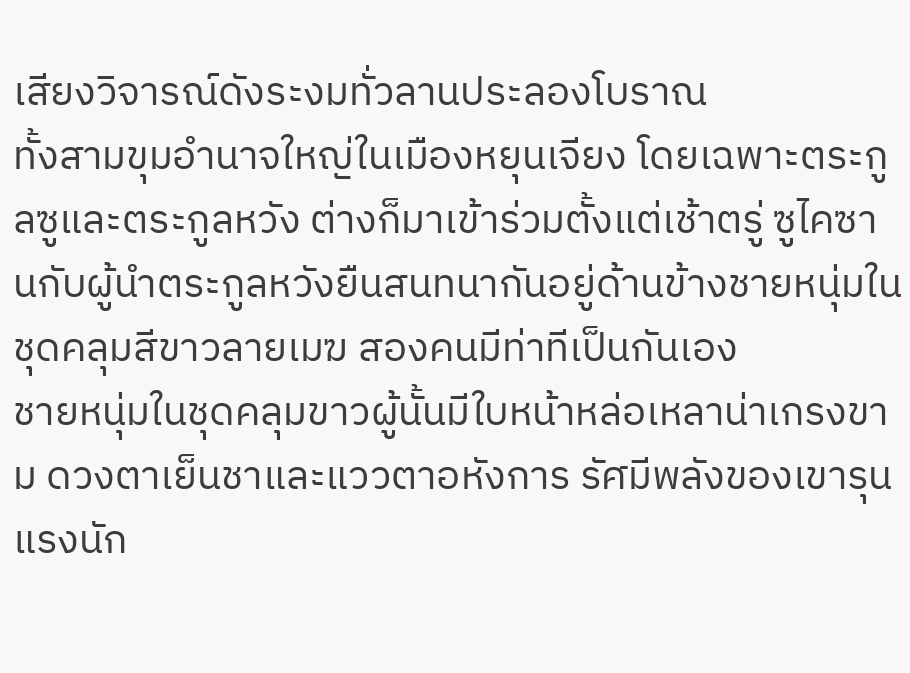เสียงวิจารณ์ดังระงมทั่วลานประลองโบราณ
ทั้งสามขุมอำนาจใหญ่ในเมืองหยุนเจียง โดยเฉพาะตระกูลซูและตระกูลหวัง ต่างก็มาเข้าร่วมตั้งแต่เช้าตรู่ ซูไคซานกับผู้นำตระกูลหวังยืนสนทนากันอยู่ด้านข้างชายหนุ่มในชุดคลุมสีขาวลายเมฆ สองคนมีท่าทีเป็นกันเอง
ชายหนุ่มในชุดคลุมขาวผู้นั้นมีใบหน้าหล่อเหลาน่าเกรงขาม ดวงตาเย็นชาและแววตาอหังการ รัศมีพลังของเขารุนแรงนัก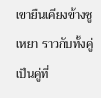เขายืนเคียงข้างซูเหยา ราวกับทั้งคู่เป็นคู่ที่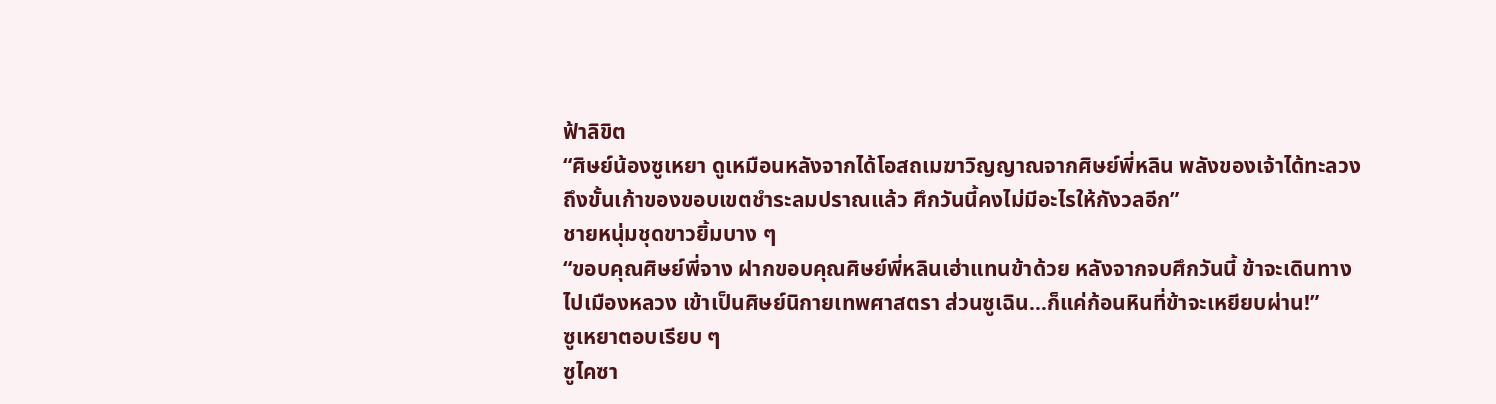ฟ้าลิขิต
“ศิษย์น้องซูเหยา ดูเหมือนหลังจากได้โอสถเมฆาวิญญาณจากศิษย์พี่หลิน พลังของเจ้าได้ทะลวงถึงขั้นเก้าของขอบเขตชำระลมปราณแล้ว ศึกวันนี้คงไม่มีอะไรให้กังวลอีก”
ชายหนุ่มชุดขาวยิ้มบาง ๆ
“ขอบคุณศิษย์พี่จาง ฝากขอบคุณศิษย์พี่หลินเฮ่าแทนข้าด้วย หลังจากจบศึกวันนี้ ข้าจะเดินทางไปเมืองหลวง เข้าเป็นศิษย์นิกายเทพศาสตรา ส่วนซูเฉิน…ก็แค่ก้อนหินที่ข้าจะเหยียบผ่าน!”
ซูเหยาตอบเรียบ ๆ
ซูไคซา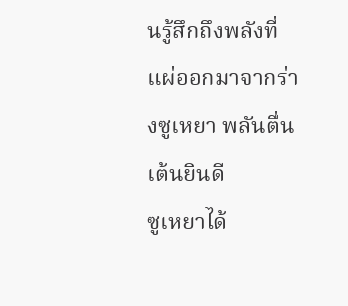นรู้สึกถึงพลังที่แผ่ออกมาจากร่างซูเหยา พลันตื่นเต้นยินดี
ซูเหยาได้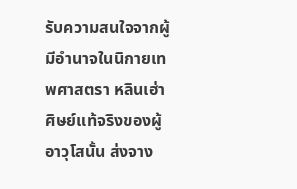รับความสนใจจากผู้มีอำนาจในนิกายเทพศาสตรา หลินเฮ่า ศิษย์แท้จริงของผู้อาวุโสนั้น ส่งจาง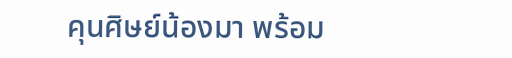คุนศิษย์น้องมา พร้อม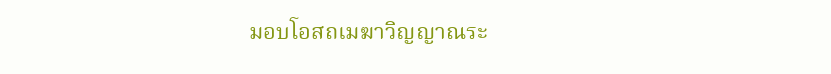มอบโอสถเมฆาวิญญาณระ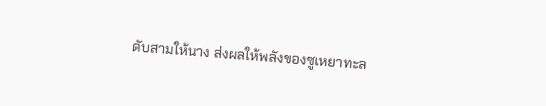ดับสามให้นาง ส่งผลให้พลังของซูเหยาทะล